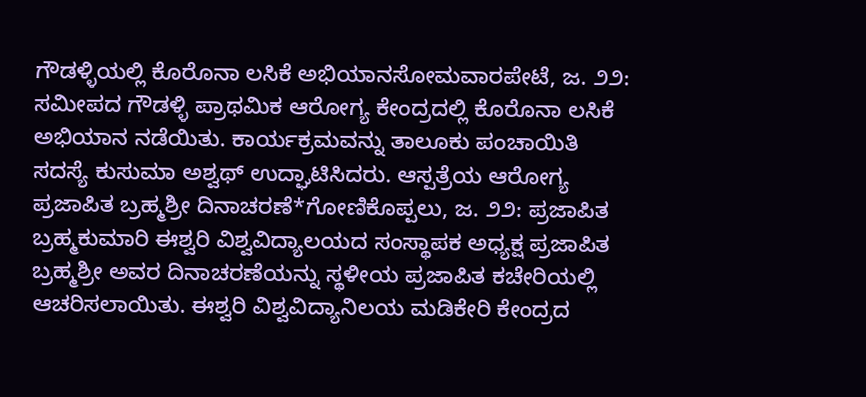ಗೌಡಳ್ಳಿಯಲ್ಲಿ ಕೊರೊನಾ ಲಸಿಕೆ ಅಭಿಯಾನಸೋಮವಾರಪೇಟೆ, ಜ. ೨೨: ಸಮೀಪದ ಗೌಡಳ್ಳಿ ಪ್ರಾಥಮಿಕ ಆರೋಗ್ಯ ಕೇಂದ್ರದಲ್ಲಿ ಕೊರೊನಾ ಲಸಿಕೆ ಅಭಿಯಾನ ನಡೆಯಿತು. ಕಾರ್ಯಕ್ರಮವನ್ನು ತಾಲೂಕು ಪಂಚಾಯಿತಿ ಸದಸ್ಯೆ ಕುಸುಮಾ ಅಶ್ವಥ್ ಉದ್ಘಾಟಿಸಿದರು. ಆಸ್ಪತ್ರೆಯ ಆರೋಗ್ಯ
ಪ್ರಜಾಪಿತ ಬ್ರಹ್ಮಶ್ರೀ ದಿನಾಚರಣೆ*ಗೋಣಿಕೊಪ್ಪಲು, ಜ. ೨೨: ಪ್ರಜಾಪಿತ ಬ್ರಹ್ಮಕುಮಾರಿ ಈಶ್ವರಿ ವಿಶ್ವವಿದ್ಯಾಲಯದ ಸಂಸ್ಥಾಪಕ ಅಧ್ಯಕ್ಷ ಪ್ರಜಾಪಿತ ಬ್ರಹ್ಮಶ್ರೀ ಅವರ ದಿನಾಚರಣೆಯನ್ನು ಸ್ಥಳೀಯ ಪ್ರಜಾಪಿತ ಕಚೇರಿಯಲ್ಲಿ ಆಚರಿಸಲಾಯಿತು. ಈಶ್ವರಿ ವಿಶ್ವವಿದ್ಯಾನಿಲಯ ಮಡಿಕೇರಿ ಕೇಂದ್ರದ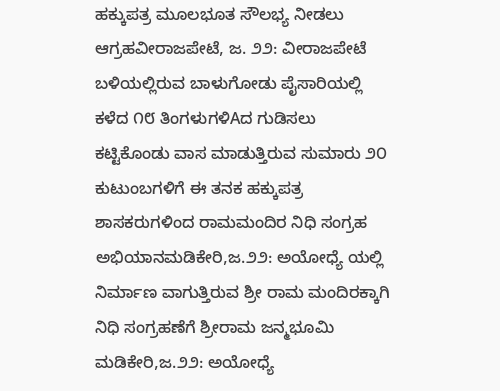ಹಕ್ಕುಪತ್ರ ಮೂಲಭೂತ ಸೌಲಭ್ಯ ನೀಡಲು ಆಗ್ರಹವೀರಾಜಪೇಟೆ, ಜ. ೨೨: ವೀರಾಜಪೇಟೆ ಬಳಿಯಲ್ಲಿರುವ ಬಾಳುಗೋಡು ಪೈಸಾರಿಯಲ್ಲಿ ಕಳೆದ ೧೮ ತಿಂಗಳುಗಳಿAದ ಗುಡಿಸಲು ಕಟ್ಟಿಕೊಂಡು ವಾಸ ಮಾಡುತ್ತಿರುವ ಸುಮಾರು ೨೦ ಕುಟುಂಬಗಳಿಗೆ ಈ ತನಕ ಹಕ್ಕುಪತ್ರ
ಶಾಸಕರುಗಳಿಂದ ರಾಮಮಂದಿರ ನಿಧಿ ಸಂಗ್ರಹ ಅಭಿಯಾನಮಡಿಕೇರಿ,ಜ.೨೨: ಅಯೋಧ್ಯೆ ಯಲ್ಲಿ ನಿರ್ಮಾಣ ವಾಗುತ್ತಿರುವ ಶ್ರೀ ರಾಮ ಮಂದಿರಕ್ಕಾಗಿ ನಿಧಿ ಸಂಗ್ರಹಣೆಗೆ ಶ್ರೀರಾಮ ಜನ್ಮಭೂಮಿ ಮಡಿಕೇರಿ,ಜ.೨೨: ಅಯೋಧ್ಯೆ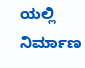ಯಲ್ಲಿ ನಿರ್ಮಾಣ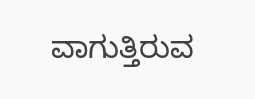ವಾಗುತ್ತಿರುವ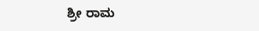ಶ್ರೀ ರಾಮ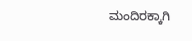ಮಂದಿರಕ್ಕಾಗಿ